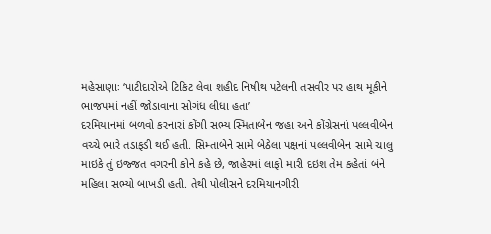મહેસાણાઃ ‘પાટીદારોએ ટિકિટ લેવા શહીદ નિષીથ પટેલની તસવીર પર હાથ મૂકીને ભાજપમાં નહીં જોડાવાના સોગંધ લીધા હતા’
દરમિયાનમાં બળવો કરનારાં કોંગી સભ્ય સ્મિતાબેન જહા અને કોંગ્રેસનાં પલ્લવીબેન વચ્ચે ભારે તડાફડી થઈ હતી. સિમ્તાબેને સામે બેઠેલા પક્ષનાં પલ્લવીબેન સામે ચાલુ માઇકે તું ઇજ્જત વગરની કોને કહે છે, જાહેરમાં લાફો મારી દઇશ તેમ કહેતાં બંને મહિલા સભ્યો બાખડી હતી. તેથી પોલીસને દરમિયાનગીરી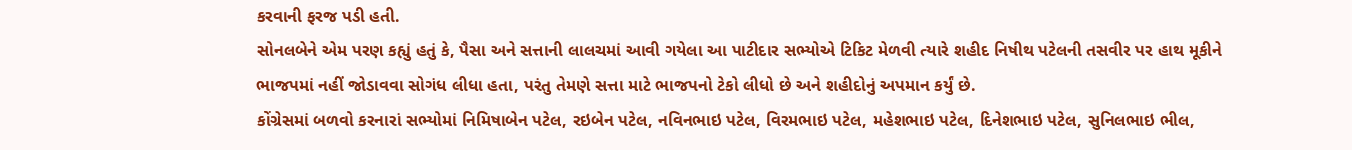કરવાની ફરજ પડી હતી.
સોનલબેને એમ પરણ કહ્યું હતું કે, પૈસા અને સત્તાની લાલચમાં આવી ગયેલા આ પાટીદાર સભ્યોએ ટિકિટ મેળવી ત્યારે શહીદ નિષીથ પટેલની તસવીર પર હાથ મૂકીને ભાજપમાં નહીં જોડાવવા સોગંધ લીધા હતા, પરંતુ તેમણે સત્તા માટે ભાજપનો ટેકો લીધો છે અને શહીદોનું અપમાન કર્યું છે.
કોંગ્રેસમાં બળવો કરનારાં સભ્યોમાં નિમિષાબેન પટેલ, રઇબેન પટેલ, નવિનભાઇ પટેલ, વિરમભાઇ પટેલ, મહેશભાઇ પટેલ, દિનેશભાઇ પટેલ, સુનિલભાઇ ભીલ,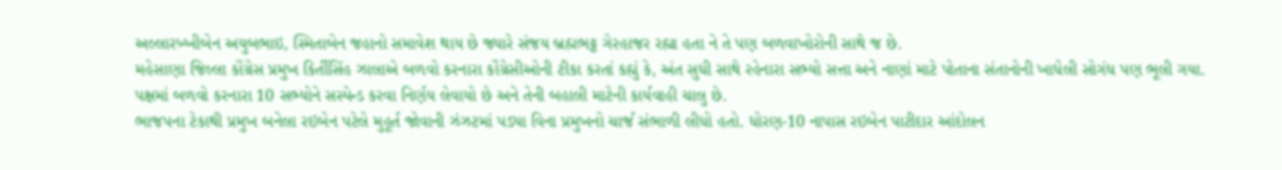અલ્લારખ્ખીબેન અયુબભાઇ, સ્મિતાબેન જહાનો સમાવેશ થાય છે જ્યારે સંજય બ્રહ્મભટ્ટ ગેરહાજર રહ્યા હતા ને તે પણ બળવાખોરોની સાથે જ છે.
મહેસાણા જિલ્લા કોંગ્રેસ પ્રમુખ કિર્તીસિંહ ઝાલાએ બળવો કરનારા કોંગ્રેસીઓની ટીકા કરતાં કહ્યું કે, અંત સુધી સાથે રહેનારા સભ્યો સત્તા અને નાણાં માટે પોતાના સંતાનોની ખાધેલી સોગંધ પણ ભૂલી ગયા. પક્ષમાં બળવો કરનારા 10 સભ્યોને સસ્પેન્ડ કરવા નિર્ણય લેવાયો છે અને તેની બહાલી માટેની કાર્યવાહી ચાલુ છે.
ભાજપના ટેકાથી પ્રમુખ બનેલા રઇબેન પટેલે મુહૂર્ત જોવાની ઝંઝટમાં પડ્યા વિના પ્રમુખનો ચાર્જ સંભાળી લીધો હતો. ધોરણ-10 નાપાસ રઇબેન પાટીદાર આંદોલન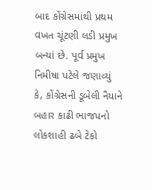બાદ કોંગ્રેસમાંથી પ્રથમ વખત ચૂંટણી લડી પ્રમુખ બન્યાં છે. પૂર્વ પ્રમુખ નિમીષા પટેલે જણાવ્યું કે, કોંગ્રેસની ડૂબેલી નૈયાને બહાર કાઢી ભાજપનો લોકશાહી ઢબે ટેકો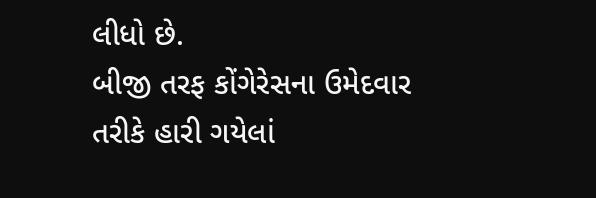લીધો છે.
બીજી તરફ કોંગેરેસના ઉમેદવાર તરીકે હારી ગયેલાં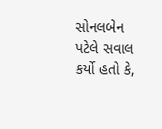સોનલબેન પટેલે સવાલ કર્યો હતો કે,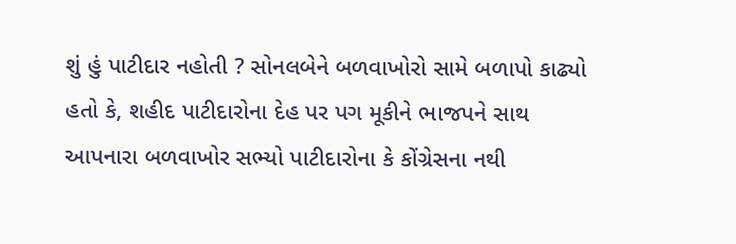શું હું પાટીદાર નહોતી ? સોનલબેને બળવાખોરો સામે બળાપો કાઢ્યો હતો કે, શહીદ પાટીદારોના દેહ પર પગ મૂકીને ભાજપને સાથ આપનારા બળવાખોર સભ્યો પાટીદારોના કે કોંગ્રેસના નથી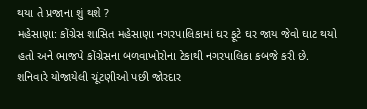થયા તે પ્રજાના શું થશે ?
મહેસાણા: કોંગ્રેસ શાસિત મહેસાણા નગરપાલિકામાં ઘર ફૂટે ઘર જાય જેવો ઘાટ થયો હતો અને ભાજપે કોંગ્રેસના બળવાખોરોના ટેકાથી નગરપાલિકા કબજે કરી છે. શનિવારે યોજાયેલી ચૂંટણીઓ પછી જોરદાર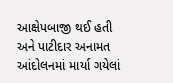આક્ષેપબાજી થઈ હતી અને પાટીદાર અનામત આંદોલનમાં માર્યા ગયેલાં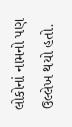લોકોનાં નામનો પણ ઉલ્લેખ થયો હતો.